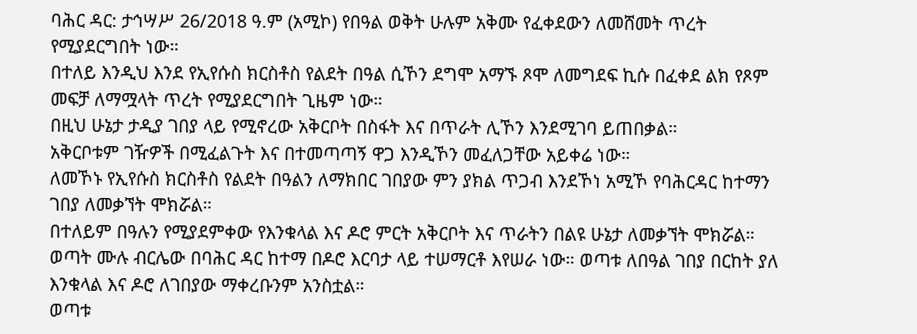ባሕር ዳር: ታኅሣሥ 26/2018 ዓ.ም (አሚኮ) የበዓል ወቅት ሁሉም አቅሙ የፈቀደውን ለመሸመት ጥረት የሚያደርግበት ነው።
በተለይ እንዲህ እንደ የኢየሱስ ክርስቶስ የልደት በዓል ሲኾን ደግሞ አማኙ ጾሞ ለመግደፍ ኪሱ በፈቀደ ልክ የጾም መፍቻ ለማሟላት ጥረት የሚያደርግበት ጊዜም ነው።
በዚህ ሁኔታ ታዲያ ገበያ ላይ የሚኖረው አቅርቦት በስፋት እና በጥራት ሊኾን እንደሚገባ ይጠበቃል።
አቅርቦቱም ገዥዎች በሚፈልጉት እና በተመጣጣኝ ዋጋ እንዲኾን መፈለጋቸው አይቀሬ ነው።
ለመኾኑ የኢየሱስ ክርስቶስ የልደት በዓልን ለማክበር ገበያው ምን ያክል ጥጋብ እንደኾነ አሚኾ የባሕርዳር ከተማን ገበያ ለመቃኘት ሞክሯል።
በተለይም በዓሉን የሚያደምቀው የእንቁላል እና ዶሮ ምርት አቅርቦት እና ጥራትን በልዩ ሁኔታ ለመቃኘት ሞክሯል።
ወጣት ሙሉ ብርሌው በባሕር ዳር ከተማ በዶሮ እርባታ ላይ ተሠማርቶ እየሠራ ነው። ወጣቱ ለበዓል ገበያ በርከት ያለ እንቁላል እና ዶሮ ለገበያው ማቀረቡንም አንስቷል።
ወጣቱ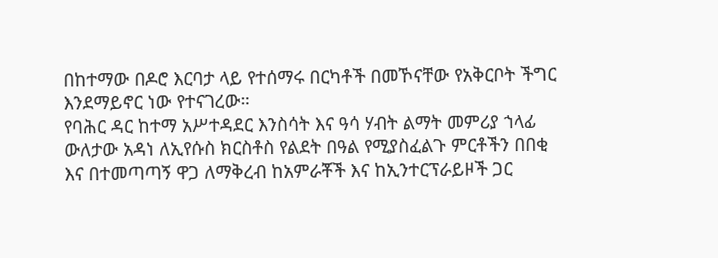በከተማው በዶሮ እርባታ ላይ የተሰማሩ በርካቶች በመኾናቸው የአቅርቦት ችግር እንደማይኖር ነው የተናገረው።
የባሕር ዳር ከተማ አሥተዳደር እንስሳት እና ዓሳ ሃብት ልማት መምሪያ ኀላፊ ውለታው አዳነ ለኢየሱስ ክርስቶስ የልደት በዓል የሚያስፈልጉ ምርቶችን በበቂ እና በተመጣጣኝ ዋጋ ለማቅረብ ከአምራቾች እና ከኢንተርፕራይዞች ጋር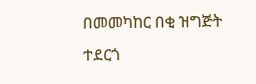በመመካከር በቂ ዝግጅት ተደርጎ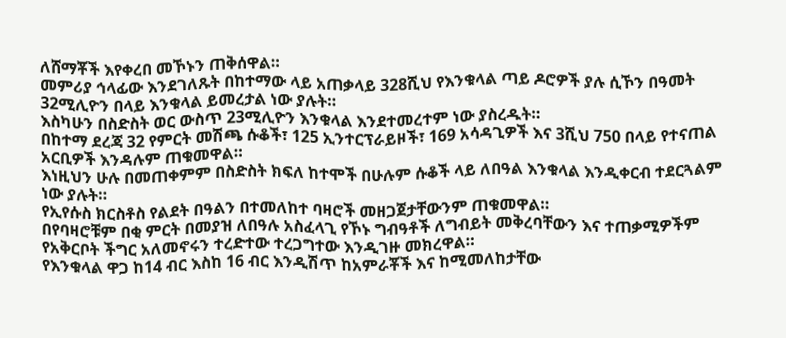ለሸማቾች እየቀረበ መኾኑን ጠቅሰዋል።
መምሪያ ኅላፊው እንደገለጹት በከተማው ላይ አጠቃላይ 328ሺህ የእንቁላል ጣይ ዶሮዎች ያሉ ሲኾን በዓመት 32ሚሊዮን በላይ እንቁላል ይመረታል ነው ያሉት።
እስካሁን በስድስት ወር ውስጥ 23ሚሊዮን እንቁላል እንደተመረተም ነው ያስረዱት።
በከተማ ደረጃ 32 የምርት መሽጫ ሱቆች፣ 125 ኢንተርፕራይዞች፣ 169 አሳዳጊዎች እና 3ሺህ 750 በላይ የተናጠል አርቢዎች እንዳሉም ጠቁመዋል።
እነዚህን ሁሉ በመጠቀምም በስድስት ክፍለ ከተሞች በሁሉም ሱቆች ላይ ለበዓል እንቁላል እንዲቀርብ ተደርጓልም ነው ያሉት።
የኢየሱስ ክርስቶስ የልደት በዓልን በተመለከተ ባዛሮች መዘጋጀታቸውንም ጠቁመዋል።
በየባዛሮቹም በቂ ምርት በመያዝ ለበዓሉ አስፈላጊ የኾኑ ግብዓቶች ለግብይት መቅረባቸውን እና ተጠቃሚዎችም የአቅርቦት ችግር አለመኖሩን ተረድተው ተረጋግተው እንዲገዙ መክረዋል።
የእንቁላል ዋጋ ከ14 ብር እስከ 16 ብር እንዲሽጥ ከአምራቾች እና ከሚመለከታቸው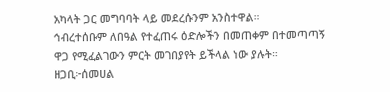አካላት ጋር መግባባት ላይ መደረሱንም አንስተዋል።
ኅብረተሰቡም ለበዓል የተፈጠሩ ዕድሎችን በመጠቀም በተመጣጣኝ ዋጋ የሚፈልገውን ምርት መገበያየት ይችላል ነው ያሉት።
ዘጋቢ፦ሰመሀል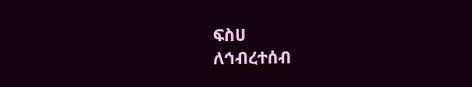ፍስሀ
ለኅብረተሰብ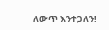ለውጥ እንተጋለን!